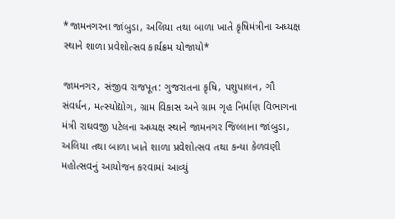*જામનગરના જાંબુડા, અલિયા તથા બાળા ખાતે કૃષિમંત્રીના અધ્યક્ષ સ્થાને શાળા પ્રવેશોત્સવ કાર્યક્રમ યોજાયો*

જામનગર, સંજીવ રાજપૂત: ગુજરાતના કૃષિ, પશુપાલન, ગૌ સંવર્ધન, મત્સ્યોદ્યોગ, ગ્રામ વિકાસ અને ગ્રામ ગૃહ નિર્માણ વિભાગના મંત્રી રાઘવજી પટેલના અધ્યક્ષ સ્થાને જામનગર જિલ્લાના જાંબુડા, અલિયા તથા બાળા ખાતે શાળા પ્રવેશોત્સવ તથા કન્યા કેળવણી મહોત્સવનું આયોજન કરવામાં આવ્યું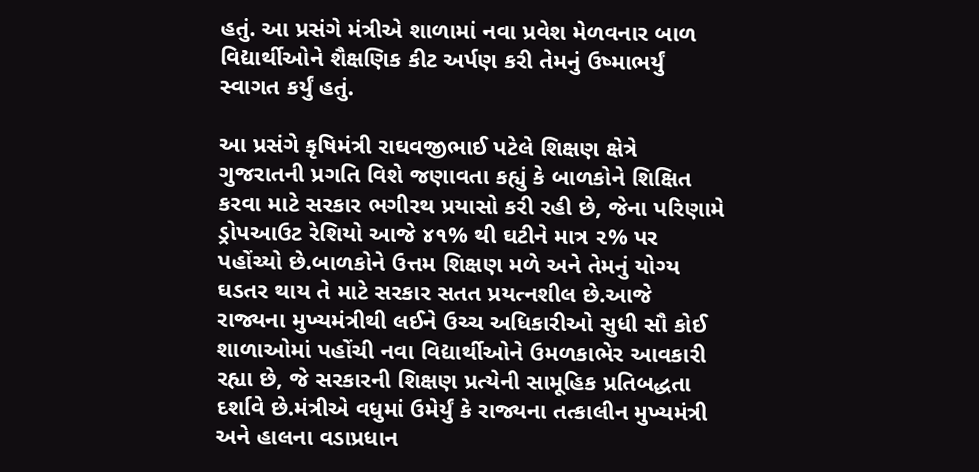હતું. આ પ્રસંગે મંત્રીએ શાળામાં નવા પ્રવેશ મેળવનાર બાળ વિદ્યાર્થીઓને શૈક્ષણિક કીટ અર્પણ કરી તેમનું ઉષ્માભર્યું સ્વાગત કર્યું હતું.

આ પ્રસંગે કૃષિમંત્રી રાઘવજીભાઈ પટેલે શિક્ષણ ક્ષેત્રે ગુજરાતની પ્રગતિ વિશે જણાવતા કહ્યું કે બાળકોને શિક્ષિત કરવા માટે સરકાર ભગીરથ પ્રયાસો કરી રહી છે, જેના પરિણામે ડ્રોપઆઉટ રેશિયો આજે ૪૧% થી ઘટીને માત્ર ૨% પર પહોંચ્યો છે.બાળકોને ઉત્તમ શિક્ષણ મળે અને તેમનું યોગ્ય ઘડતર થાય તે માટે સરકાર સતત પ્રયત્નશીલ છે.આજે રાજ્યના મુખ્યમંત્રીથી લઈને ઉચ્ચ અધિકારીઓ સુધી સૌ કોઈ શાળાઓમાં પહોંચી નવા વિદ્યાર્થીઓને ઉમળકાભેર આવકારી રહ્યા છે, જે સરકારની શિક્ષણ પ્રત્યેની સામૂહિક પ્રતિબદ્ધતા દર્શાવે છે.મંત્રીએ વધુમાં ઉમેર્યું કે રાજ્યના તત્કાલીન મુખ્યમંત્રી અને હાલના વડાપ્રધાન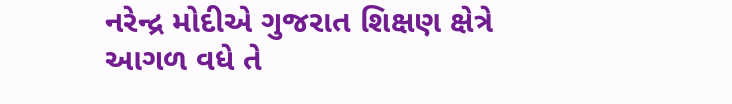નરેન્દ્ર મોદીએ ગુજરાત શિક્ષણ ક્ષેત્રે આગળ વધે તે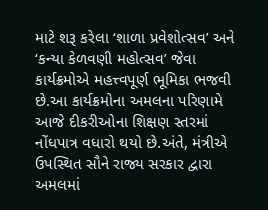માટે શરૂ કરેલા ‘શાળા પ્રવેશોત્સવ’ અને ‘કન્યા કેળવણી મહોત્સવ’ જેવા કાર્યક્રમોએ મહત્ત્વપૂર્ણ ભૂમિકા ભજવી છે.આ કાર્યક્રમોના અમલના પરિણામે આજે દીકરીઓના શિક્ષણ સ્તરમાં નોંધપાત્ર વધારો થયો છે.અંતે, મંત્રીએ ઉપસ્થિત સૌને રાજ્ય સરકાર દ્વારા અમલમાં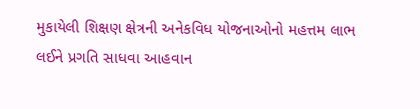મુકાયેલી શિક્ષણ ક્ષેત્રની અનેકવિધ યોજનાઓનો મહત્તમ લાભ લઈને પ્રગતિ સાધવા આહવાન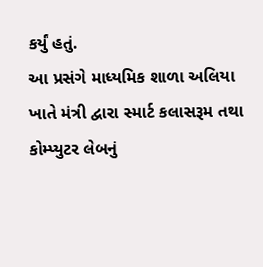કર્યું હતું.
આ પ્રસંગે માધ્યમિક શાળા અલિયા ખાતે મંત્રી દ્વારા સ્માર્ટ કલાસરૂમ તથા કોમ્પ્યુટર લેબનું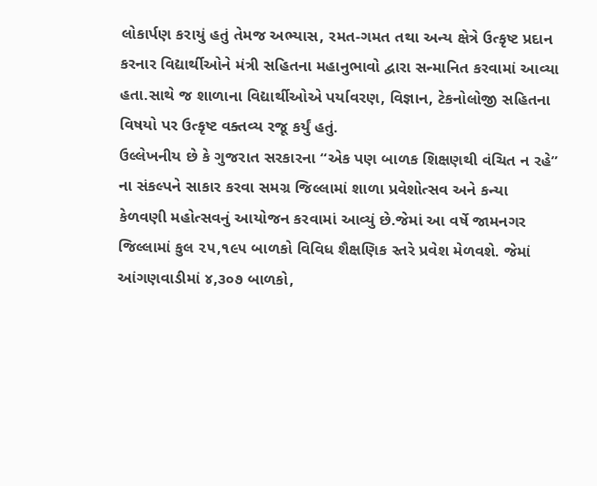લોકાર્પણ કરાયું હતું તેમજ અભ્યાસ, રમત-ગમત તથા અન્ય ક્ષેત્રે ઉત્કૃષ્ટ પ્રદાન કરનાર વિદ્યાર્થીઓને મંત્રી સહિતના મહાનુભાવો દ્વારા સન્માનિત કરવામાં આવ્યા હતા.સાથે જ શાળાના વિદ્યાર્થીઓએ પર્યાવરણ, વિજ્ઞાન, ટેકનોલોજી સહિતના વિષયો પર ઉત્કૃષ્ટ વક્તવ્ય રજૂ કર્યું હતું.
ઉલ્લેખનીય છે કે ગુજરાત સરકારના “એક પણ બાળક શિક્ષણથી વંચિત ન રહે” ના સંકલ્પને સાકાર કરવા સમગ્ર જિલ્લામાં શાળા પ્રવેશોત્સવ અને કન્યા કેળવણી મહોત્સવનું આયોજન કરવામાં આવ્યું છે.જેમાં આ વર્ષે જામનગર જિલ્લામાં કુલ ૨૫,૧૯૫ બાળકો વિવિધ શૈક્ષણિક સ્તરે પ્રવેશ મેળવશે. જેમાં આંગણવાડીમાં ૪,૩૦૭ બાળકો,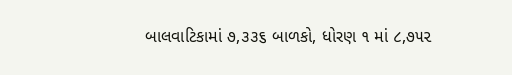બાલવાટિકામાં ૭,૩૩૬ બાળકો, ધોરણ ૧ માં ૮,૭૫૨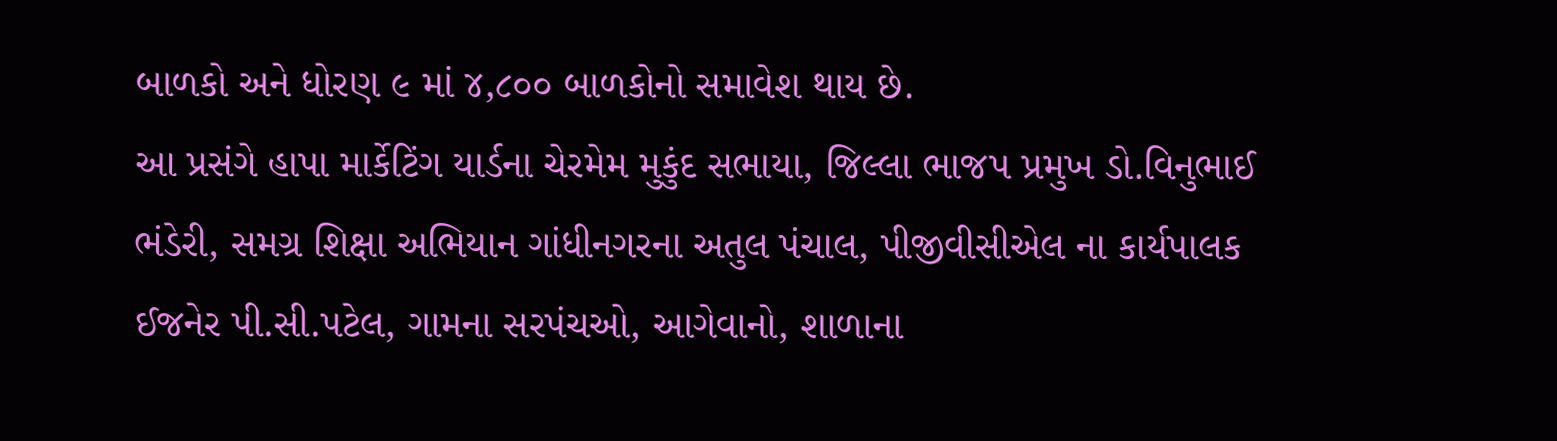બાળકો અને ધોરણ ૯ માં ૪,૮૦૦ બાળકોનો સમાવેશ થાય છે.
આ પ્રસંગે હાપા માર્કેટિંગ યાર્ડના ચેરમેમ મુકુંદ સભાયા, જિલ્લા ભાજપ પ્રમુખ ડો.વિનુભાઈ ભંડેરી, સમગ્ર શિક્ષા અભિયાન ગાંધીનગરના અતુલ પંચાલ, પીજીવીસીએલ ના કાર્યપાલક ઈજનેર પી.સી.પટેલ, ગામના સરપંચઓ, આગેવાનો, શાળાના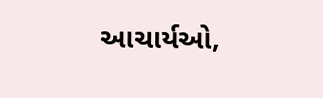આચાર્યઓ,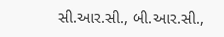સી.આર.સી., બી.આર.સી.,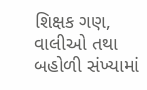શિક્ષક ગણ, વાલીઓ તથા બહોળી સંખ્યામાં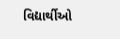વિદ્યાર્થીઓ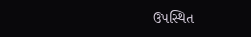ઉપસ્થિત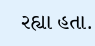રહ્યા હતા.